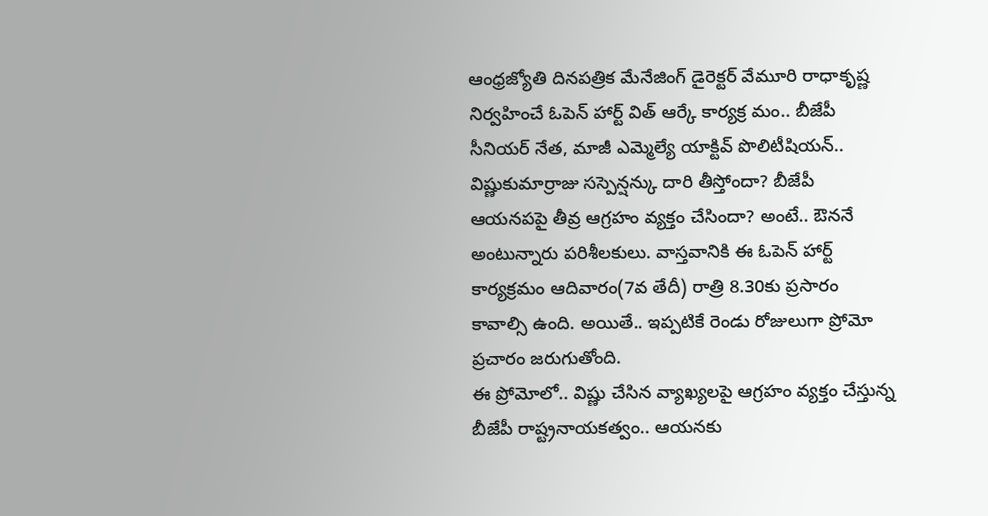ఆంధ్రజ్యోతి దినపత్రిక మేనేజింగ్ డైరెక్టర్ వేమూరి రాధాకృష్ణ నిర్వహించే ఓపెన్ హార్ట్ విత్ ఆర్కే కార్యక్ర మం.. బీజేపీ సీనియర్ నేత, మాజీ ఎమ్మెల్యే యాక్టివ్ పొలిటీషియన్.. విష్ణుకుమార్రాజు సస్పెన్షన్కు దారి తీస్తోందా? బీజేపీ ఆయనపపై తీవ్ర ఆగ్రహం వ్యక్తం చేసిందా? అంటే.. ఔననే అంటున్నారు పరిశీలకులు. వాస్తవానికి ఈ ఓపెన్ హార్ట్ కార్యక్రమం ఆదివారం(7వ తేదీ) రాత్రి 8.30కు ప్రసారం కావాల్సి ఉంది. అయితే.. ఇప్పటికే రెండు రోజులుగా ప్రోమో ప్రచారం జరుగుతోంది.
ఈ ప్రోమోలో.. విష్ణు చేసిన వ్యాఖ్యలపై ఆగ్రహం వ్యక్తం చేస్తున్న బీజేపీ రాష్ట్రనాయకత్వం.. ఆయనకు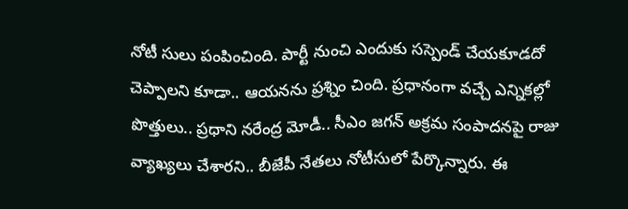నోటీ సులు పంపించింది. పార్టీ నుంచి ఎందుకు సస్పెండ్ చేయకూడదో చెప్పాలని కూడా.. ఆయనను ప్రశ్నిం చింది. ప్రధానంగా వచ్చే ఎన్నికల్లో పొత్తులు.. ప్రధాని నరేంద్ర మోడీ.. సీఎం జగన్ అక్రమ సంపాదనపై రాజు వ్యాఖ్యలు చేశారని.. బీజేపీ నేతలు నోటీసులో పేర్కొన్నారు. ఈ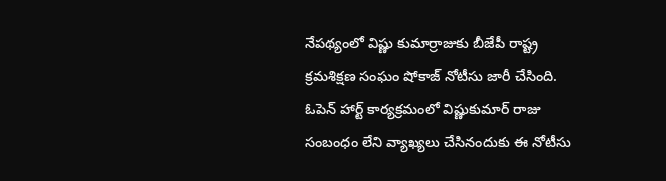నేపథ్యంలో విష్ణు కుమార్రాజుకు బీజేపీ రాష్ట్ర క్రమశిక్షణ సంఘం షోకాజ్ నోటీసు జారీ చేసింది.
ఓపెన్ హార్ట్ కార్యక్రమంలో విష్ణుకుమార్ రాజు సంబంధం లేని వ్యాఖ్యలు చేసినందుకు ఈ నోటీసు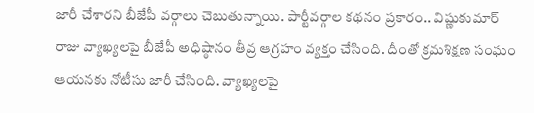జారీ చేశారని బీజేపీ వర్గాలు చెబుతున్నాయి. పార్టీవర్గాల కథనం ప్రకారం.. విష్ణుకుమార్ రాజు వ్యాఖ్యలపై బీజేపీ అధిష్ఠానం తీవ్ర ఆగ్రహం వ్యక్తం చేసింది. దీంతో క్రమశిక్షణ సంఘం ఆయనకు నోటీసు జారీ చేసింది. వ్యాఖ్యలపై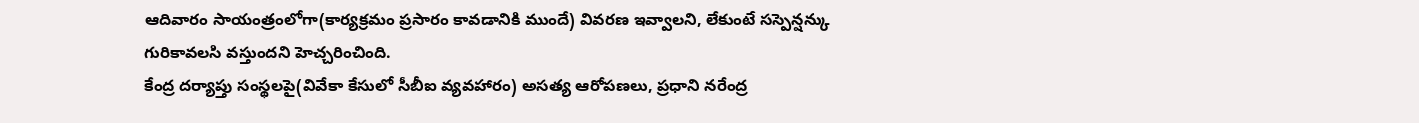ఆదివారం సాయంత్రంలోగా(కార్యక్రమం ప్రసారం కావడానికి ముందే) వివరణ ఇవ్వాలని, లేకుంటే సస్పెన్షన్కు గురికావలసి వస్తుందని హెచ్చరించింది.
కేంద్ర దర్యాప్తు సంస్థలపై(వివేకా కేసులో సీబీఐ వ్యవహారం) అసత్య ఆరోపణలు, ప్రధాని నరేంద్ర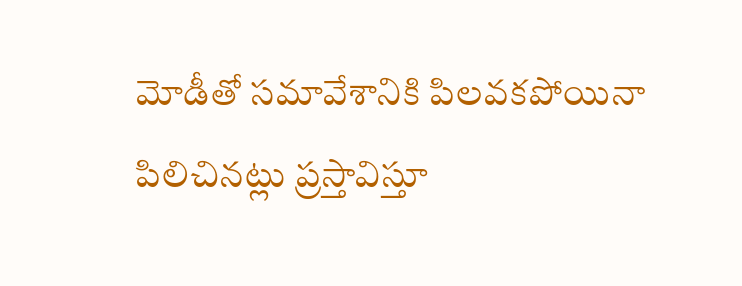మోడీతో సమావేశానికి పిలవకపోయినా పిలిచినట్లు ప్రస్తావిస్తూ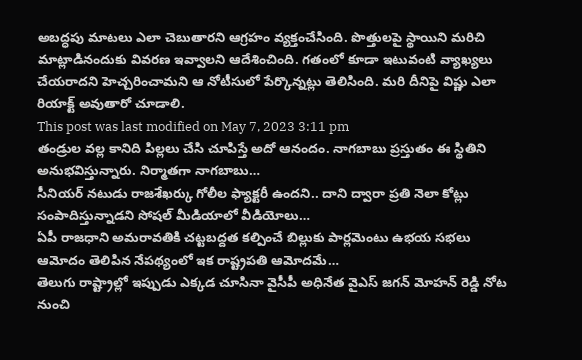అబద్ధపు మాటలు ఎలా చెబుతారని ఆగ్రహం వ్యక్తంచేసింది. పొత్తులపై స్థాయిని మరిచి మాట్లాడినందుకు వివరణ ఇవ్వాలని ఆదేశించింది. గతంలో కూడా ఇటువంటి వ్యాఖ్యలు చేయరాదని హెచ్చరించామని ఆ నోటీసులో పేర్కొన్నట్లు తెలిసింది. మరి దీనిపై విష్ణు ఎలా రియాక్ట్ అవుతారో చూడాలి.
This post was last modified on May 7, 2023 3:11 pm
తండ్రుల వల్ల కానిది పిల్లలు చేసి చూపిస్తే అదో ఆనందం. నాగబాబు ప్రస్తుతం ఈ స్థితిని అనుభవిస్తున్నారు. నిర్మాతగా నాగబాబు…
సీనియర్ నటుడు రాజశేఖర్కు గోలీల ఫ్యాక్టరీ ఉందని.. దాని ద్వారా ప్రతి నెలా కోట్లు సంపాదిస్తున్నాడని సోషల్ మీడియాలో వీడియోలు…
ఏపీ రాజధాని అమరావతికి చట్టబద్దత కల్పించే బిల్లుకు పార్లమెంటు ఉభయ సభలు ఆమోదం తెలిపిన నేపథ్యంలో ఇక రాష్ట్రపతి ఆమోదమే…
తెలుగు రాష్ట్రాల్లో ఇప్పుడు ఎక్కడ చూసినా వైసీపీ అధినేత వైఎస్ జగన్ మోహన్ రెడ్డి నోట నుంచి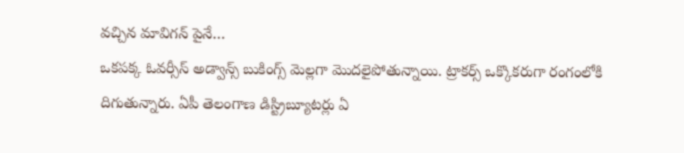వచ్చిన మావిగన్ పైనే…
ఒకపక్క ఓవర్సీస్ అడ్వాన్స్ బుకింగ్స్ మెల్లగా మొదలైపోతున్నాయి. ట్రాకర్స్ ఒక్కొకరుగా రంగంలోకి దిగుతున్నారు. ఏపీ తెలంగాణ డిస్ట్రిబ్యూటర్లు ఏ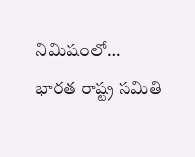నిమిషంలో…
భారత రాష్ట్ర సమితి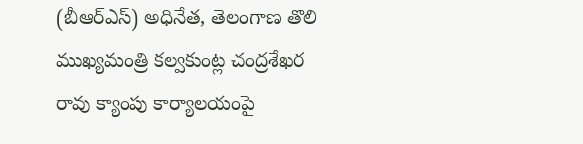(బీఆర్ఎస్) అధినేత, తెలంగాణ తొలి ముఖ్యమంత్రి కల్వకుంట్ల చంద్రశేఖర రావు క్యాంపు కార్యాలయంపై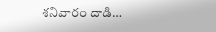శనివారం దాడి…